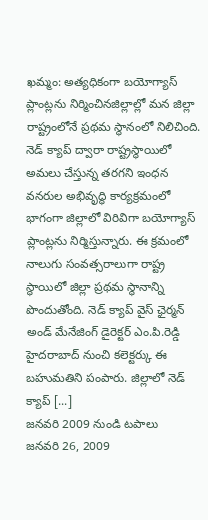ఖమ్మం: అత్యధికంగా బయోగ్యాస్ ప్లాంట్లను నిర్మించినజిల్లాల్లో మన జిల్లా రాష్ట్రంలోనే ప్రథమ స్థానంలో నిలిచింది. నెడ్ క్యాప్ ద్వారా రాష్ట్రస్థాయిలో అమలు చేస్తున్న తరగని ఇంధన వనరుల అభివృద్ధి కార్యక్రమంలో భాగంగా జిల్లాలో విరివిగా బయోగ్యాస్ ప్లాంట్లను నిర్మిస్తున్నారు. ఈ క్రమంలో నాలుగు సంవత్సరాలుగా రాష్ట్ర స్థాయిలో జిల్లా ప్రథమ స్థానాన్ని పొందుతోంది. నెడ్ క్యాప్ వైస్ ఛైర్మన్ అండ్ మేనేజింగ్ డైరెక్టర్ ఎం.పి.రెడ్డి హైదరాబాద్ నుంచి కలెక్టర్కు ఈ బహుమతిని పంపారు. జిల్లాలో నెడ్ క్యాప్ [...]
జనవరి 2009 నుండి టపాలు
జనవరి 26, 2009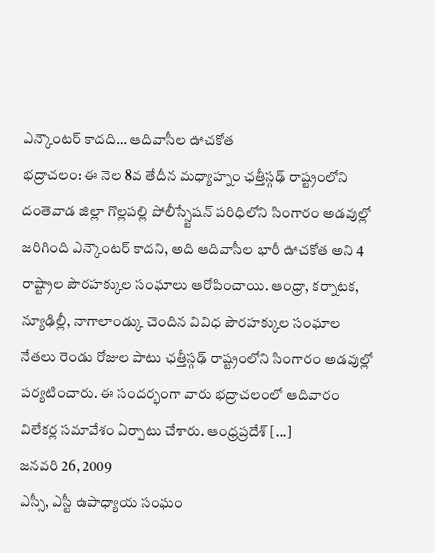ఎన్కౌంటర్ కాదది… ఆదివాసీల ఊచకోత
భద్రాచలం: ఈ నెల 8వ తేదీన మధ్యాహ్నం ఛత్తీస్గఢ్ రాష్ట్రంలోని దంతెవాడ జిల్లా గొల్లపల్లి పోలీస్స్టేషన్ పరిధిలోని సింగారం అడవుల్లో జరిగింది ఎన్కౌంటర్ కాదని, అది ఆదివాసీల భారీ ఊచకోత అని 4 రాష్ట్రాల పౌరహక్కుల సంఘాలు ఆరోపించాయి. ఆంధ్రా, కర్నాటక, న్యూఢిల్లీ, నాగాలాండ్కు చెందిన వివిధ పౌరహక్కుల సంఘాల నేతలు రెండు రోజుల పాటు ఛత్తీస్గఢ్ రాష్ట్రంలోని సింగారం అడవుల్లో పర్యటించారు. ఈ సందర్భంగా వారు భద్రాచలంలో ఆదివారం విలేకర్ల సమావేశం ఏర్పాటు చేశారు. ఆంధ్రప్రదేశ్ [...]
జనవరి 26, 2009
ఎస్సీ, ఎస్టీ ఉపాధ్యాయ సంఘం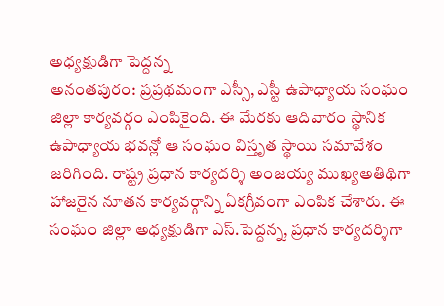అధ్యక్షుడిగా పెద్దన్న
అనంతపురం: ప్రప్రథమంగా ఎస్సీ, ఎస్టీ ఉపాధ్యాయ సంఘం జిల్లా కార్యవర్గం ఎంపికైంది. ఈ మేరకు ఆదివారం స్థానిక ఉపాధ్యాయ భవన్లో ఆ సంఘం విస్తృత స్థాయి సమావేశం జరిగింది. రాష్ట్ర ప్రధాన కార్యదర్శి అంజయ్య ముఖ్యఅతిథిగా హాజరైన నూతన కార్యవర్గాన్ని ఏకగ్రీవంగా ఎంపిక చేశారు. ఈ సంఘం జిల్లా అధ్యక్షుడిగా ఎస్.పెద్దన్న, ప్రధాన కార్యదర్శిగా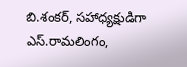బి.శంకర్, సహాధ్యక్షుడిగా ఎస్.రామలింగం,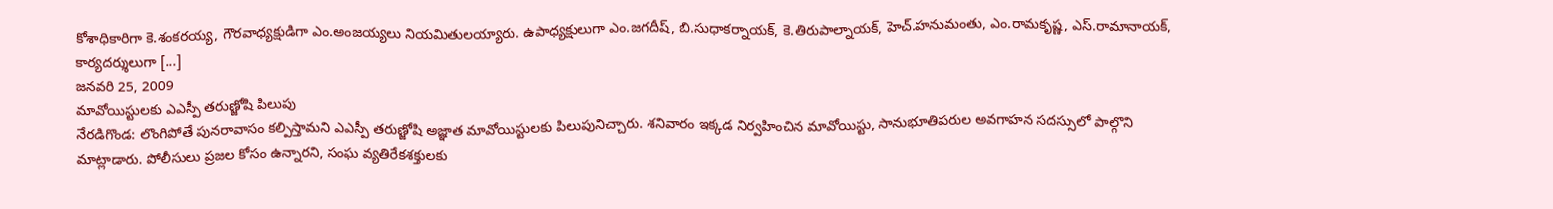కోశాధికారిగా కె.శంకరయ్య, గౌరవాధ్యక్షుడిగా ఎం.అంజయ్యలు నియమితులయ్యారు. ఉపాధ్యక్షులుగా ఎం.జగదీష్, బి.సుధాకర్నాయక్, కె.తిరుపాల్నాయక్, హెచ్.హనుమంతు, ఎం.రామకృష్ణ, ఎస్.రామానాయక్, కార్యదర్శులుగా [...]
జనవరి 25, 2009
మావోయిస్టులకు ఎఎస్పీ తరుణ్జోషి పిలుపు
నేరడిగొండ: లొంగిపోతే పునరావాసం కల్పిస్తామని ఎఎస్పీ తరుణ్జోషి అజ్ఞాత మావోయిస్టులకు పిలుపునిచ్చారు. శనివారం ఇక్కడ నిర్వహించిన మావోయిస్టు, సానుభూతిపరుల అవగాహన సదస్సులో పాల్గొని మాట్లాడారు. పోలీసులు ప్రజల కోసం ఉన్నారని, సంఘ వ్యతిరేకశక్తులకు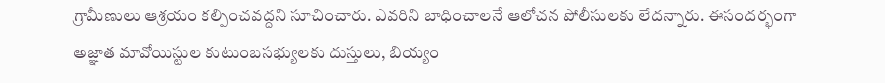గ్రామీణులు ఆశ్రయం కల్పించవద్దని సూచించారు. ఎవరిని బాధించాలనే ఆలోచన పోలీసులకు లేదన్నారు. ఈసందర్భంగా అజ్ఞాత మావోయిస్టుల కుటుంబసభ్యులకు దుస్తులు, బియ్యం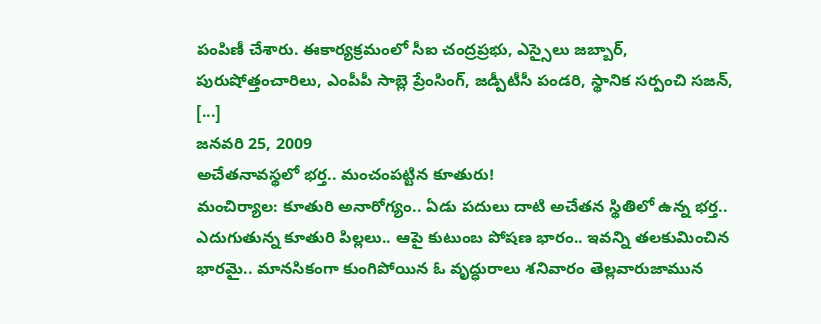పంపిణీ చేశారు. ఈకార్యక్రమంలో సీఐ చంద్రప్రభు, ఎస్సైలు జబ్బార్, పురుషోత్తంచారిలు, ఎంపీపీ సాబ్లె ప్రేంసింగ్, జడ్పీటీసీ పండరి, స్థానిక సర్పంచి సజన్, [...]
జనవరి 25, 2009
అచేతనావస్థలో భర్త.. మంచంపట్టిన కూతురు!
మంచిర్యాల: కూతురి అనారోగ్యం.. ఏడు పదులు దాటి అచేతన స్థితిలో ఉన్న భర్త.. ఎదుగుతున్న కూతురి పిల్లలు.. ఆపై కుటుంబ పోషణ భారం.. ఇవన్ని తలకుమించిన భారమై.. మానసికంగా కుంగిపోయిన ఓ వృద్ధురాలు శనివారం తెల్లవారుజామున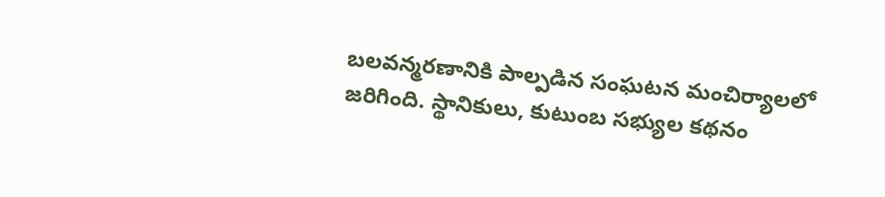బలవన్మరణానికి పాల్పడిన సంఘటన మంచిర్యాలలో జరిగింది. స్థానికులు, కుటుంబ సభ్యుల కథనం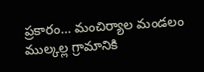ప్రకారం… మంచిర్యాల మండలం ముల్కల్ల గ్రామానికి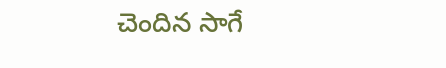చెందిన సాగే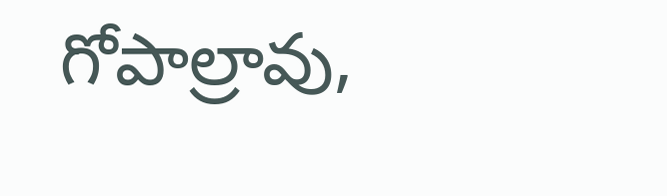గోపాల్రావు,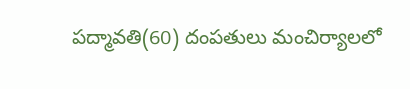పద్మావతి(60) దంపతులు మంచిర్యాలలో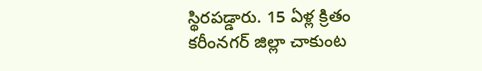స్థిరపడ్డారు. 15 ఏళ్ల క్రితం కరీంనగర్ జిల్లా చాకుంట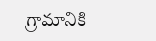గ్రామానికి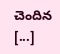చెందిన [...]